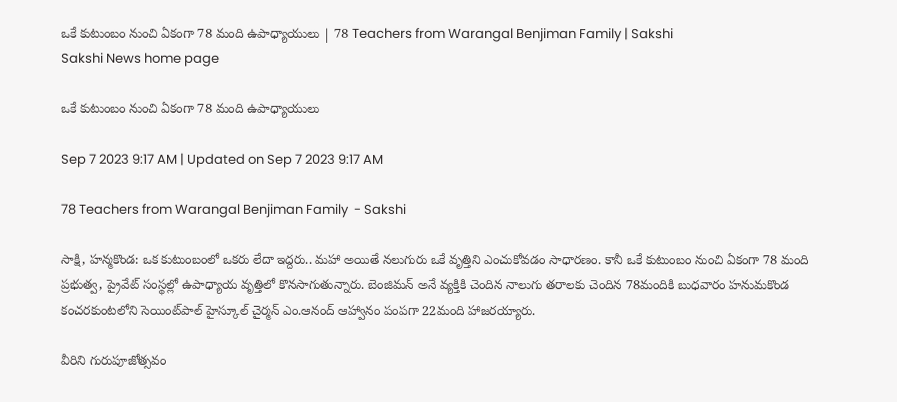ఒకే కుటుంబం నుంచి ఏకంగా 78 మంది ఉపాధ్యాయులు | 78 Teachers from Warangal Benjiman Family | Sakshi
Sakshi News home page

ఒకే కుటుంబం నుంచి ఏకంగా 78 మంది ఉపాధ్యాయులు

Sep 7 2023 9:17 AM | Updated on Sep 7 2023 9:17 AM

78 Teachers from Warangal Benjiman Family  - Sakshi

సాక్షి, హన్మకొండ: ఒక కుటుంబంలో ఒకరు లేదా ఇద్దరు.. మహా అయితే నలుగురు ఒకే వృత్తిని ఎంచుకోవడం సాధారణం. కానీ ఒకే కుటుంబం నుంచి ఏకంగా 78 మంది ప్రభుత్వ, ప్రైవేట్‌ సంస్థల్లో ఉపాధ్యాయ వృత్తిలో కొనసాగుతున్నారు. బెంజిమన్‌ అనే వ్యక్తికి చెందిన నాలుగు తరాలకు చెందిన 78మందికి బుధవారం హనుమకొండ కంచరకుంటలోని సెయింట్‌పాల్‌ హైస్కూల్‌ చైర్మన్‌ ఎం.ఆనంద్‌ ఆహ్వానం పంపగా 22మంది హాజరయ్యారు.

వీరిని గురుపూజోత్సవం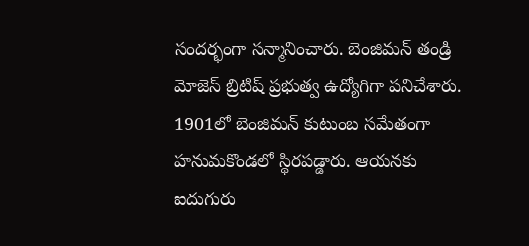సందర్భంగా సన్మానించారు. బెంజిమన్‌ తండ్రి మోజెస్‌ బ్రిటిష్‌ ప్రభుత్వ ఉద్యోగిగా పనిచేశారు. 1901లో బెంజిమన్‌ కుటుంబ సమేతంగా హనుమకొండలో స్థిరపడ్డారు. ఆయనకు ఐదుగురు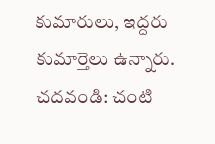కుమారులు, ఇద్దరు కుమార్తెలు ఉన్నారు.
చదవండి: చంటి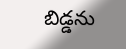బిడ్డను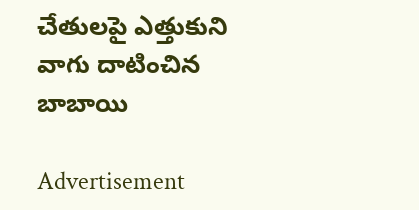చేతులపై ఎత్తుకుని వాగు దాటించిన బాబాయి

Advertisement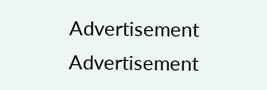Advertisement
Advertisement